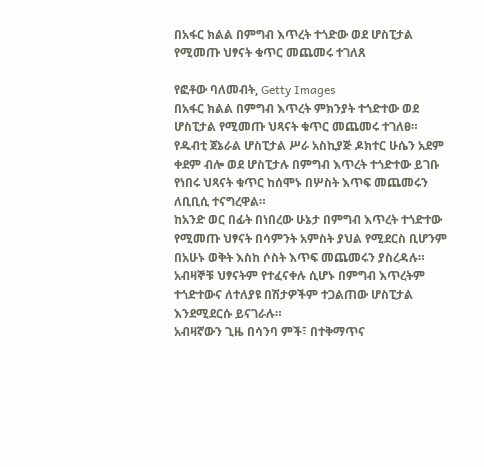በአፋር ክልል በምግብ እጥረት ተጎድው ወደ ሆስፒታል የሚመጡ ህፃናት ቁጥር መጨመሩ ተገለጸ

የፎቶው ባለመብት, Getty Images
በአፋር ክልል በምግብ እጥረት ምክንያት ተጎድተው ወደ ሆስፒታል የሚመጡ ህጻናት ቁጥር መጨመሩ ተገለፀ።
የዱብቲ ጀኔራል ሆስፒታል ሥራ አስኪያጅ ዶክተር ሁሴን አደም ቀደም ብሎ ወደ ሆስፒታሉ በምግብ እጥረት ተጎድተው ይገቡ የነበሩ ህጻናት ቁጥር ከሰሞኑ በሦስት እጥፍ መጨመሩን ለቢቢሲ ተናግረዋል።
ከአንድ ወር በፊት በነበረው ሁኔታ በምግብ እጥረት ተጎድተው የሚመጡ ህፃናት በሳምንት አምስት ያህል የሚደርስ ቢሆንም በአሁኑ ወቅት እስከ ሶስት እጥፍ መጨመሩን ያስረዳሉ።
አብዛኞቹ ህፃናትም የተፈናቀሉ ሲሆኑ በምግብ እጥረትም ተጎድተውና ለተለያዩ በሽታዎችም ተጋልጠው ሆስፒታል እንደሚደርሱ ይናገራሉ።
አብዛኛውን ጊዜ በሳንባ ምች፣ በተቅማጥና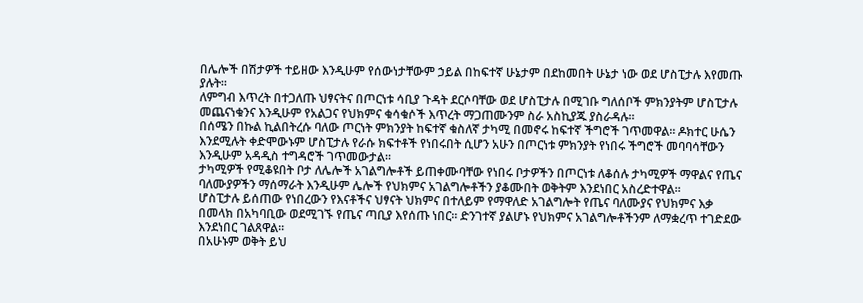በሌሎች በሽታዎች ተይዘው እንዲሁም የሰውነታቸውም ኃይል በከፍተኛ ሁኔታም በደከመበት ሁኔታ ነው ወደ ሆስፒታሉ እየመጡ ያሉት።
ለምግብ እጥረት በተጋለጡ ህፃናትና በጦርነቱ ሳቢያ ጉዳት ደርሶባቸው ወደ ሆስፒታሉ በሚገቡ ግለሰቦች ምክንያትም ሆስፒታሉ መጨናነቁንና እንዲሁም የአልጋና የህክምና ቁሳቁሶች እጥረት ማጋጠሙንም ስራ አስኪያጁ ያስራዳሉ።
በሰሜን በኩል ኪልበትረሱ ባለው ጦርነት ምክንያት ከፍተኛ ቁስለኛ ታካሚ በመኖሩ ከፍተኛ ችግሮች ገጥመዋል። ዶክተር ሁሴን እንደሚሉት ቀድሞውኑም ሆስፒታሉ የራሱ ክፍተቶች የነበሩበት ሲሆን አሁን በጦርነቱ ምክንያት የነበሩ ችግሮች መባባሳቸውን እንዲሁም አዳዲስ ተግዳሮች ገጥመውታል።
ታካሚዎች የሚቆዩበት ቦታ ለሌሎች አገልግሎቶች ይጠቀሙባቸው የነበሩ ቦታዎችን በጦርነቱ ለቆሰሉ ታካሚዎች ማዋልና የጤና ባለሙያዎችን ማሰማራት እንዲሁም ሌሎች የህክምና አገልግሎቶችን ያቆሙበት ወቅትም እንደነበር አስረድተዋል።
ሆስፒታሉ ይሰጠው የነበረውን የእናቶችና ህፃናት ህክምና በተለይም የማዋለድ አገልግሎት የጤና ባለሙያና የህክምና እቃ በመላክ በአካባቢው ወደሚገኙ የጤና ጣቢያ እየሰጡ ነበር። ድንገተኛ ያልሆኑ የህክምና አገልግሎቶችንም ለማቋረጥ ተገድደው እንደነበር ገልጸዋል።
በአሁኑም ወቅት ይህ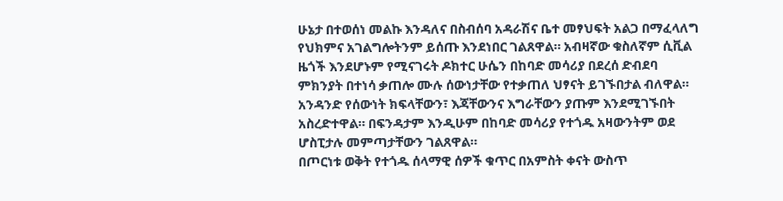ሁኔታ በተወሰነ መልኩ እንዳለና በስብሰባ አዳራሽና ቤተ መፃህፍት አልጋ በማፈላለግ የህክምና አገልግሎትንም ይሰጡ እንደነበር ገልጸዋል። አብዛኛው ቁስለኛም ሲቪል ዜጎች እንደሆኑም የሚናገሩት ዶክተር ሁሴን በከባድ መሳሪያ በደረሰ ድብደባ ምክንያት በተነሳ ቃጠሎ ሙሉ ሰውነታቸው የተቃጠለ ህፃናት ይገኙበታል ብለዋል።
አንዳንድ የሰውነት ክፍላቸውን፣ እጃቸውንና እግራቸውን ያጡም እንደሚገኙበት አስረድተዋል። በፍንዳታም እንዲሁም በከባድ መሳሪያ የተጎዱ አዛውንትም ወደ ሆስፒታሉ መምጣታቸውን ገልጸዋል።
በጦርነቱ ወቅት የተጎዱ ሰላማዊ ሰዎች ቁጥር በአምስት ቀናት ውስጥ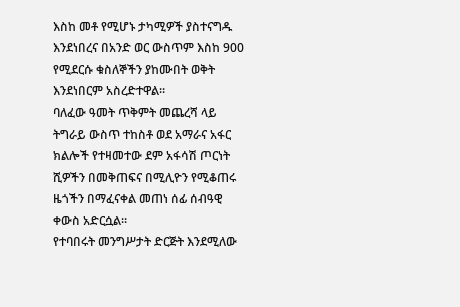እስከ መቶ የሚሆኑ ታካሚዎች ያስተናግዱ እንደነበረና በአንድ ወር ውስጥም እስከ 900 የሚደርሱ ቁስለኞችን ያከሙበት ወቅት እንደነበርም አስረድተዋል።
ባለፈው ዓመት ጥቅምት መጨረሻ ላይ ትግራይ ውስጥ ተከስቶ ወደ አማራና አፋር ክልሎች የተዛመተው ደም አፋሳሽ ጦርነት ሺዎችን በመቅጠፍና በሚሊዮን የሚቆጠሩ ዜጎችን በማፈናቀል መጠነ ሰፊ ሰብዓዊ ቀውስ አድርሷል።
የተባበሩት መንግሥታት ድርጅት እንደሚለው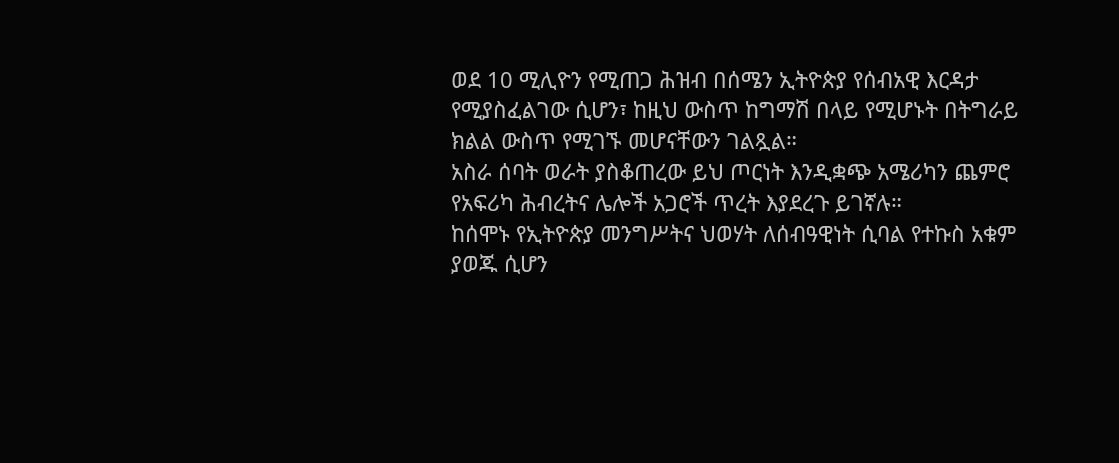ወደ 10 ሚሊዮን የሚጠጋ ሕዝብ በሰሜን ኢትዮጵያ የሰብአዊ እርዳታ የሚያስፈልገው ሲሆን፣ ከዚህ ውስጥ ከግማሽ በላይ የሚሆኑት በትግራይ ክልል ውስጥ የሚገኙ መሆናቸውን ገልጿል።
አስራ ሰባት ወራት ያስቆጠረው ይህ ጦርነት እንዲቋጭ አሜሪካን ጨምሮ የአፍሪካ ሕብረትና ሌሎች አጋሮች ጥረት እያደረጉ ይገኛሉ።
ከሰሞኑ የኢትዮጵያ መንግሥትና ህወሃት ለሰብዓዊነት ሲባል የተኩስ አቁም ያወጁ ሲሆን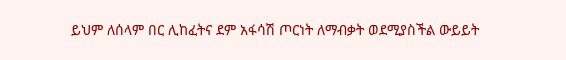ይህም ለሰላም በር ሊከፈትና ደም አፋሳሽ ጦርነት ለማብቃት ወደሚያስችል ውይይት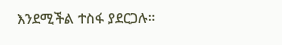እንደሚችል ተስፋ ያደርጋሉ።